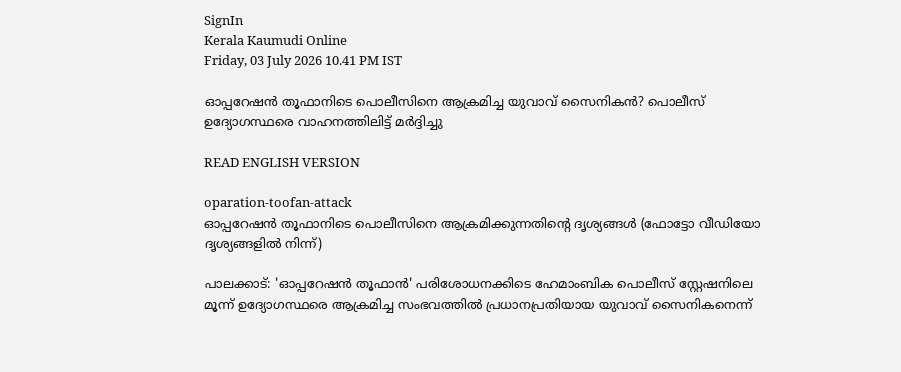SignIn
Kerala Kaumudi Online
Friday, 03 July 2026 10.41 PM IST

ഓപ്പറേഷൻ തൂഫാനിടെ പൊലീസിനെ ആക്രമിച്ച യുവാവ് സൈനികൻ? പൊലീസ്‌ ഉദ്യോഗസ്ഥരെ വാഹനത്തിലിട്ട് മർദ്ദിച്ചു

READ ENGLISH VERSION

oparation-toofan-attack
ഓപ്പറേഷൻ തൂഫാനിടെ പൊലീസിനെ ആക്രമിക്കുന്നതിന്റെ ദൃശ്യങ്ങൾ (ഫോട്ടോ വീഡിയോ ദൃശ്യങ്ങളിൽ നിന്ന്)

പാലക്കാട്: 'ഓപ്പറേഷൻ തൂഫാൻ' പരിശോധനക്കിടെ ഹേമാംബിക പൊലീസ് സ്റ്റേഷനിലെ മൂന്ന് ഉദ്യോഗസ്ഥരെ ആക്രമിച്ച സംഭവത്തിൽ പ്രധാനപ്രതിയായ യുവാവ് സൈനികനെന്ന്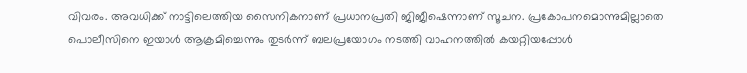വിവരം. അവധിക്ക് നാട്ടിലെത്തിയ സൈനികനാണ് പ്രധാനപ്രതി ജിജീഷെന്നാണ് സൂചന. പ്രകോപനമൊന്നുമില്ലാതെ പൊലീസിനെ ഇയാൾ ആക്രമിച്ചെന്നും തുടർന്ന് ബലപ്രയോഗം നടത്തി വാഹനത്തിൽ കയറ്റിയപ്പോൾ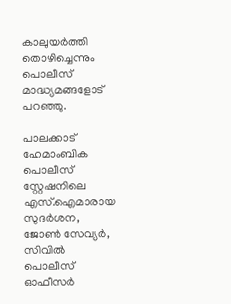കാലുയർത്തി തൊഴിച്ചെന്നും പൊലീസ് മാദ്ധ്യമങ്ങളോട് പറഞ്ഞു.

പാലക്കാട് ഹേമാംബിക പൊലീസ് സ്റ്റേഷനിലെ എസ്.ഐമാരായ സുദർശന, ജോൺ സേവ്യർ, സിവിൽ പൊലീസ് ഓഫീസർ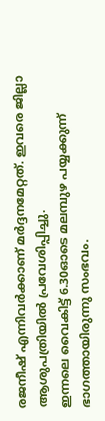രജനീഷ് എന്നിവർക്കാണ് മർദ്ദനമേറ്റത്. ഇവരെ ജില്ലാ ആശുപത്രിയിൽ പ്രവേശിപ്പിച്ചു.
ഇന്നലെ വൈകിട്ട് 6.30ഓടെ മലമ്പുഴ പയ്യക്കുന്ന് ഭാഗത്തായിരുന്നു സംഭവം.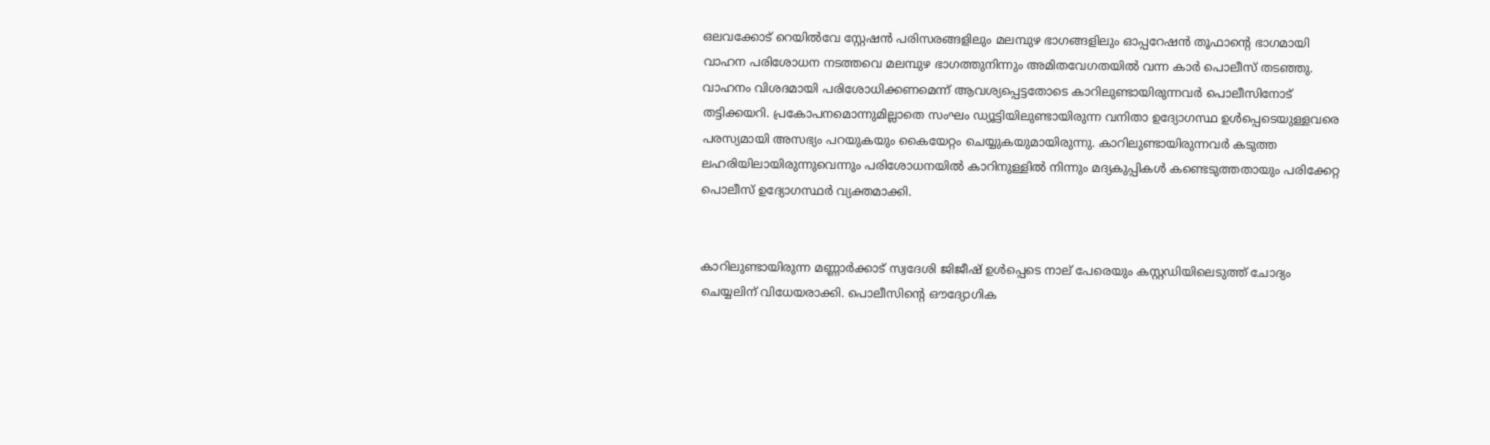ഒലവക്കോട് റെയിൽവേ സ്റ്റേഷൻ പരിസരങ്ങളിലും മലമ്പുഴ ഭാഗങ്ങളിലും ഓപ്പറേഷൻ തൂഫാന്റെ ഭാഗമായി വാഹന പരിശോധന നടത്തവെ മലമ്പുഴ ഭാഗത്തുനിന്നും അമിതവേഗതയിൽ വന്ന കാർ പൊലീസ് തടഞ്ഞു. വാഹനം വിശദമായി പരിശോധിക്കണമെന്ന് ആവശ്യപ്പെട്ടതോടെ കാറിലുണ്ടായിരുന്നവർ പൊലീസിനോട് തട്ടിക്കയറി. പ്രകോപനമൊന്നുമില്ലാതെ സംഘം ഡ്യൂട്ടിയിലുണ്ടായിരുന്ന വനിതാ ഉദ്യോഗസ്ഥ ഉൾപ്പെടെയുള്ളവരെ പരസ്യമായി അസഭ്യം പറയുകയും കൈയേറ്റം ചെയ്യുകയുമായിരുന്നു. കാറിലുണ്ടായിരുന്നവർ കടുത്ത ലഹരിയിലായിരുന്നുവെന്നും പരിശോധനയിൽ കാറിനുള്ളിൽ നിന്നും മദ്യകുപ്പികൾ കണ്ടെടുത്തതായും പരിക്കേറ്റ പൊലീസ് ഉദ്യോഗസ്ഥർ വ്യക്തമാക്കി.


കാറിലുണ്ടായിരുന്ന മണ്ണാർക്കാട് സ്വദേശി ജിജീഷ് ഉൾപ്പെടെ നാല് പേരെയും കസ്റ്റഡിയിലെടുത്ത് ചോദ്യം ചെയ്യലിന് വിധേയരാക്കി. പൊലീസിന്റെ ഔദ്യോഗിക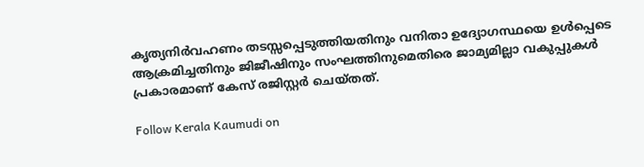കൃത്യനിർവഹണം തടസ്സപ്പെടുത്തിയതിനും വനിതാ ഉദ്യോഗസ്ഥയെ ഉൾപ്പെടെ ആക്രമിച്ചതിനും ജിജീഷിനും സംഘത്തിനുമെതിരെ ജാമ്യമില്ലാ വകുപ്പുകൾ പ്രകാരമാണ് കേസ് രജിസ്റ്റർ ചെയ്‌തത്.

Follow Kerala Kaumudi on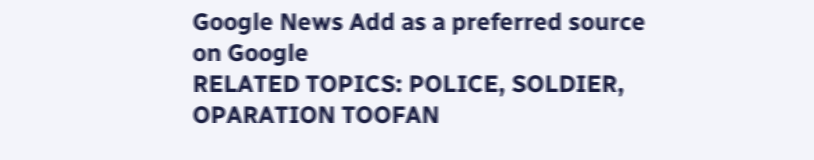Google News Add as a preferred source on Google
RELATED TOPICS: POLICE, SOLDIER, OPARATION TOOFAN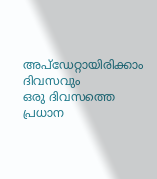അപ്ഡേറ്റായിരിക്കാം ദിവസവും
ഒരു ദിവസത്തെ പ്രധാന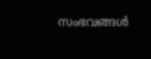സംഭവങ്ങൾ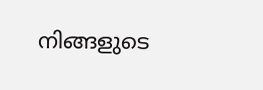നിങ്ങളുടെ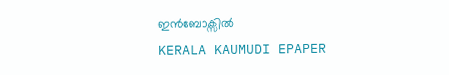ഇൻബോക്സിൽ
KERALA KAUMUDI EPAPER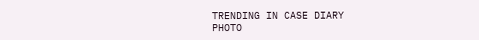TRENDING IN CASE DIARY
PHOTO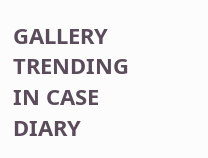GALLERY
TRENDING IN CASE DIARY